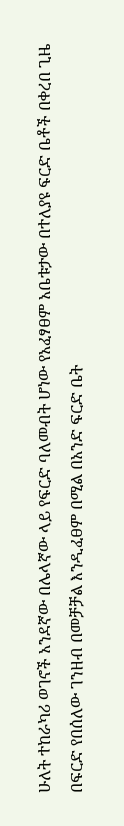ሁለት ተከራካሪ ወገኖች አንደኛው በሌላኛው ላይ የፍርድ ባለመብት ሆነው የአፈፃፀም አቤቱታው በተለያዩ ፍርድ ቤቶች በቀረበ ጊዜ በፍርድ የበሰለው ገንዘብ በመቻቻል እንዲፈፀም በሚል በአንድ ፍርድ ቤት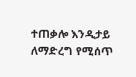ተጠቃሎ እንዲታይ ለማድረግ የሚሰጥ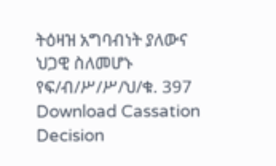ትዕዛዝ አግባብነት ያለውና ህጋዊ ስለመሆኑ የፍ/ብ/ሥ/ሥ/ህ/ቁ. 397
Download Cassation Decision